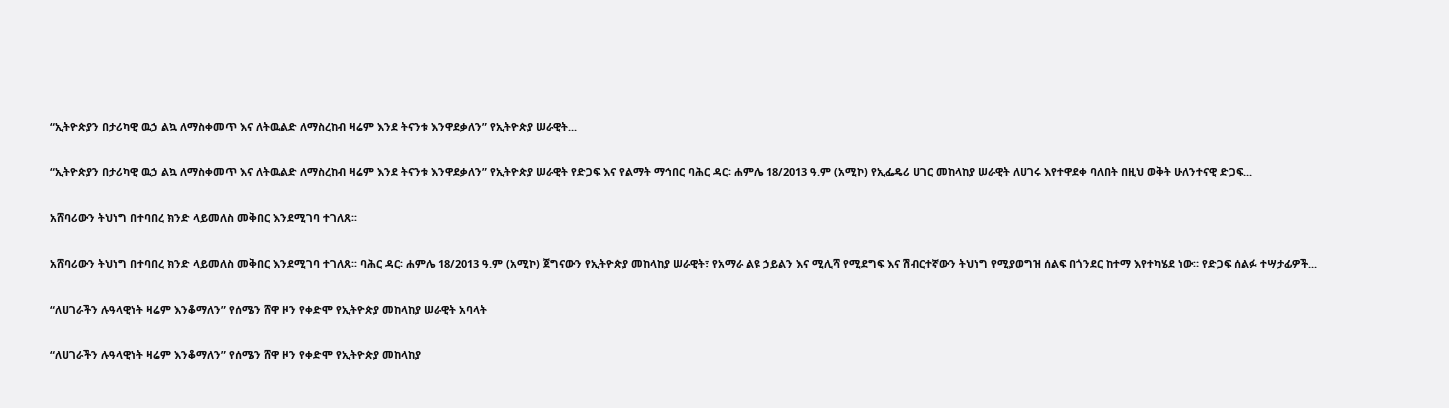“ኢትዮጵያን በታሪካዊ ዉኃ ልኳ ለማስቀመጥ እና ለትዉልድ ለማስረከብ ዛሬም እንደ ትናንቱ እንዋደቃለን” የኢትዮጵያ ሠራዊት...

“ኢትዮጵያን በታሪካዊ ዉኃ ልኳ ለማስቀመጥ እና ለትዉልድ ለማስረከብ ዛሬም እንደ ትናንቱ እንዋደቃለን” የኢትዮጵያ ሠራዊት የድጋፍ እና የልማት ማኅበር ባሕር ዳር፡ ሐምሌ 18/2013 ዓ.ም (አሚኮ) የኢፌዴሪ ሀገር መከላከያ ሠራዊት ለሀገሩ እየተዋደቀ ባለበት በዚህ ወቅት ሁለንተናዊ ድጋፍ...

አሸባሪውን ትህነግ በተባበረ ክንድ ላይመለስ መቅበር እንደሚገባ ተገለጸ፡፡

አሸባሪውን ትህነግ በተባበረ ክንድ ላይመለስ መቅበር እንደሚገባ ተገለጸ፡፡ ባሕር ዳር፡ ሐምሌ 18/2013 ዓ.ም (አሚኮ) ጀግናውን የኢትዮጵያ መከላከያ ሠራዊት፣ የአማራ ልዩ ኃይልን እና ሚሊሻ የሚደግፍ እና ሽብርተኛውን ትህነግ የሚያወግዝ ሰልፍ በጎንደር ከተማ እየተካሄደ ነው። የድጋፍ ሰልፉ ተሣታፊዎች...

“ለሀገራችን ሉዓላዊነት ዛሬም እንቆማለን” የሰሜን ሸዋ ዞን የቀድሞ የኢትዮጵያ መከላከያ ሠራዊት አባላት

“ለሀገራችን ሉዓላዊነት ዛሬም እንቆማለን” የሰሜን ሸዋ ዞን የቀድሞ የኢትዮጵያ መከላከያ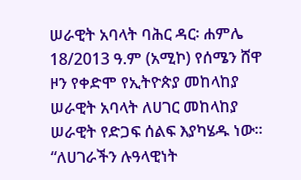ሠራዊት አባላት ባሕር ዳር፡ ሐምሌ 18/2013 ዓ.ም (አሚኮ) የሰሜን ሸዋ ዞን የቀድሞ የኢትዮጵያ መከላከያ ሠራዊት አባላት ለሀገር መከላከያ ሠራዊት የድጋፍ ሰልፍ እያካሄዱ ነው፡፡ “ለሀገራችን ሉዓላዊነት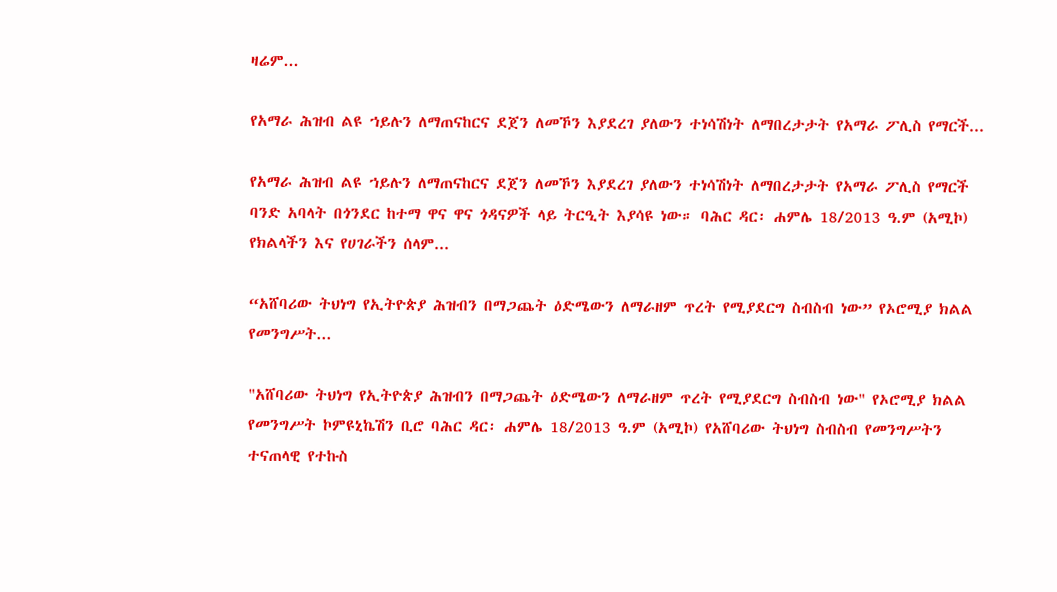ዛሬም...

የአማራ ሕዝብ ልዩ ኀይሉን ለማጠናከርና ደጀን ለመኾን እያደረገ ያለውን ተነሳሽነት ለማበረታታት የአማራ ፖሊስ የማርች...

የአማራ ሕዝብ ልዩ ኀይሉን ለማጠናከርና ደጀን ለመኾን እያደረገ ያለውን ተነሳሽነት ለማበረታታት የአማራ ፖሊስ የማርች ባንድ አባላት በጎንደር ከተማ ዋና ዋና ጎዳናዎች ላይ ትርዒት እያሳዩ ነው። ባሕር ዳር፡ ሐምሌ 18/2013 ዓ.ም (አሚኮ) የክልላችን እና የሀገራችን ሰላም...

“አሸባሪው ትህነግ የኢትዮጵያ ሕዝብን በማጋጨት ዕድሜውን ለማራዘም ጥረት የሚያደርግ ስብስብ ነው” የኦሮሚያ ክልል የመንግሥት...

"አሸባሪው ትህነግ የኢትዮጵያ ሕዝብን በማጋጨት ዕድሜውን ለማራዘም ጥረት የሚያደርግ ስብስብ ነው" የኦሮሚያ ክልል የመንግሥት ኮምዩኒኬሽን ቢሮ ባሕር ዳር፡ ሐምሌ 18/2013 ዓ.ም (አሚኮ) የአሸባሪው ትህነግ ስብስብ የመንግሥትን ተናጠላዊ የተኩስ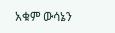አቁም ውሳኔን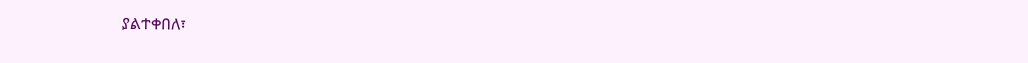ያልተቀበለ፣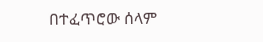በተፈጥሮው ሰላም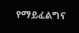የማይፈልግና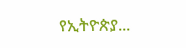የኢትዮጵያ...